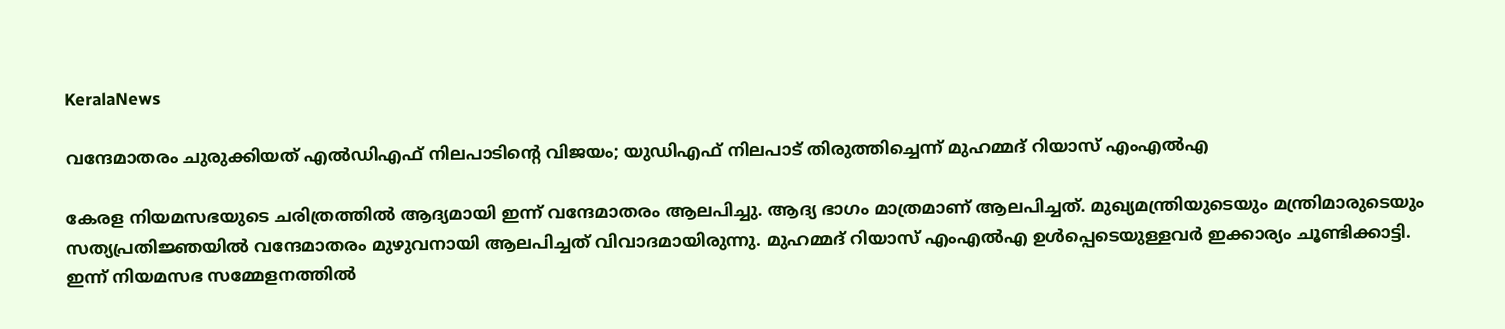KeralaNews

വന്ദേമാതരം ചുരുക്കിയത് എൽഡിഎഫ് നിലപാടിന്റെ വിജയം; യുഡിഎഫ് നിലപാട് തിരുത്തിച്ചെന്ന് മുഹമ്മദ് റിയാസ് എംഎൽഎ

കേരള നിയമസഭയുടെ ചരിത്രത്തിൽ ആദ്യമായി ഇന്ന് വന്ദേമാതരം ആലപിച്ചു. ആദ്യ ഭാഗം മാത്രമാണ് ആലപിച്ചത്. മുഖ്യമന്ത്രിയുടെയും മന്ത്രിമാരുടെയും സത്യപ്രതിജ്ഞയിൽ വന്ദേമാതരം മുഴുവനായി ആലപിച്ചത് വിവാദമായിരുന്നു. മുഹമ്മദ് റിയാസ് എംഎൽഎ ഉൾപ്പെടെയുള്ളവർ ഇക്കാര്യം ചൂണ്ടിക്കാട്ടി. ഇന്ന് നിയമസഭ സമ്മേളനത്തിൽ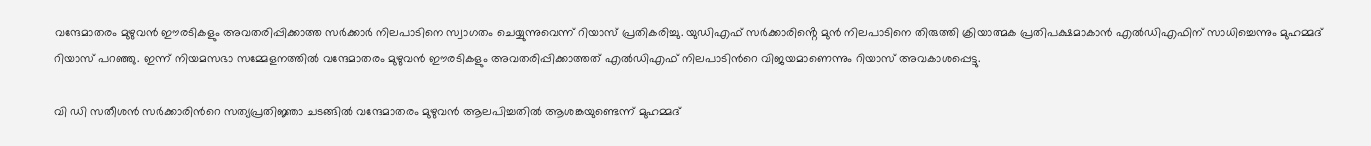വന്ദേമാതരം മുഴുവൻ ഈരടികളും അവതരിപ്പിക്കാത്ത സർക്കാർ നിലപാടിനെ സ്വാഗതം ചെയ്യുന്നുവെന്ന് റിയാസ് പ്രതികരിച്ചു. യുഡിഎഫ് സർക്കാരിൻ്റെ മുൻ നിലപാടിനെ തിരുത്തി ക്രിയാത്മക പ്രതിപക്ഷമാകാൻ എൽഡിഎഫിന് സാധിച്ചെന്നും മുഹമ്മദ് റിയാസ് പറഞ്ഞു. ഇന്ന് നിയമസഭാ സമ്മേളനത്തിൽ വന്ദേമാതരം മുഴുവൻ ഈരടികളും അവതരിപ്പിക്കാത്തത് എൽഡിഎഫ് നിലപാടിന്‍റെ വിജയമാണെന്നും റിയാസ് അവകാശപ്പെട്ടു.

വി ഡി സതീശൻ സർക്കാരിന്‍റെ സത്യപ്രതിജ്ഞാ ചടങ്ങിൽ വന്ദേമാതരം മുഴുവൻ ആലപിച്ചതിൽ ആശങ്കയുണ്ടെന്ന് മുഹമ്മദ്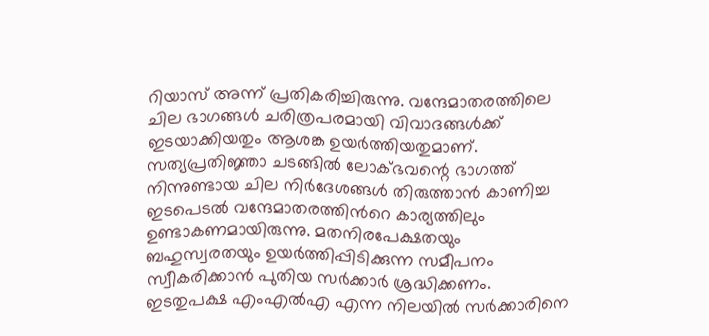റിയാസ് അന്ന് പ്രതികരിച്ചിരുന്നു. വന്ദേമാതരത്തിലെ ചില ഭാഗങ്ങൾ ചരിത്രപരമായി വിവാദങ്ങൾക്ക് ഇടയാക്കിയതും ആശങ്ക ഉയർത്തിയതുമാണ്. സത്യപ്രതിജ്ഞാ ചടങ്ങിൽ ലോക്ഭവന്റെ ഭാഗത്ത് നിന്നുണ്ടായ ചില നിർദേശങ്ങൾ തിരുത്താൻ കാണിച്ച ഇടപെടൽ വന്ദേമാതരത്തിന്‍റെ കാര്യത്തിലും ഉണ്ടാകണമായിരുന്നു. മതനിരപേക്ഷതയും ബഹുസ്വരതയും ഉയർത്തിപ്പിടിക്കുന്ന സമീപനം സ്വീകരിക്കാൻ പുതിയ സർക്കാർ ശ്രദ്ധിക്കണം. ഇടതുപക്ഷ എംഎൽഎ എന്ന നിലയിൽ സർക്കാരിനെ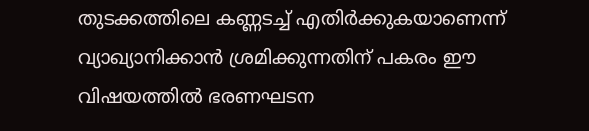തുടക്കത്തിലെ കണ്ണടച്ച് എതിർക്കുകയാണെന്ന് വ്യാഖ്യാനിക്കാൻ ശ്രമിക്കുന്നതിന് പകരം ഈ വിഷയത്തിൽ ഭരണഘടന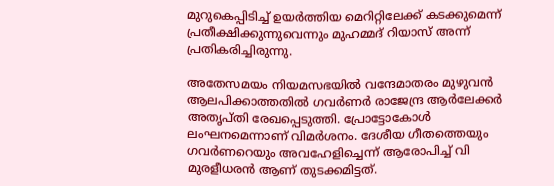മുറുകെപ്പിടിച്ച് ഉയർത്തിയ മെറിറ്റിലേക്ക് കടക്കുമെന്ന് പ്രതീക്ഷിക്കുന്നുവെന്നും മുഹമ്മദ് റിയാസ് അന്ന് പ്രതികരിച്ചിരുന്നു.

അതേസമയം നിയമസഭയിൽ വന്ദേമാതരം മുഴുവൻ ആലപിക്കാത്തതിൽ ഗവർണർ രാജേന്ദ്ര ആർലേക്കർ അതൃപ്തി രേഖപ്പെടുത്തി. പ്രോട്ടോകോൾ ലംഘനമെന്നാണ് വിമർശനം. ദേശീയ ഗീതത്തെയും ഗവർണറെയും അവഹേളിച്ചെന്ന് ആരോപിച്ച് വി മുരളീധരൻ ആണ് തുടക്കമിട്ടത്.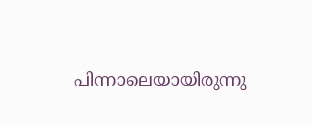പിന്നാലെയായിരുന്നു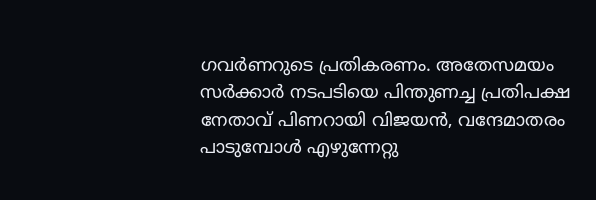ഗവർണറുടെ പ്രതികരണം. അതേസമയം സർക്കാർ നടപടിയെ പിന്തുണച്ച പ്രതിപക്ഷ നേതാവ് പിണറായി വിജയൻ, വന്ദേമാതരം പാടുമ്പോൾ എഴുന്നേറ്റു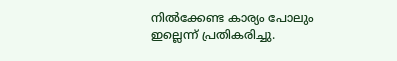നിൽക്കേണ്ട കാര്യം പോലും ഇല്ലെന്ന് പ്രതികരിച്ചു.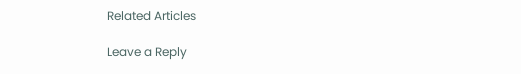Related Articles

Leave a Reply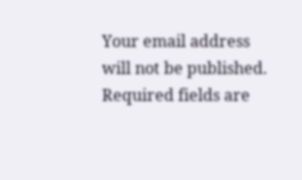Your email address will not be published. Required fields are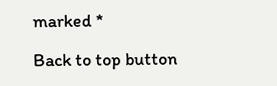marked *

Back to top button